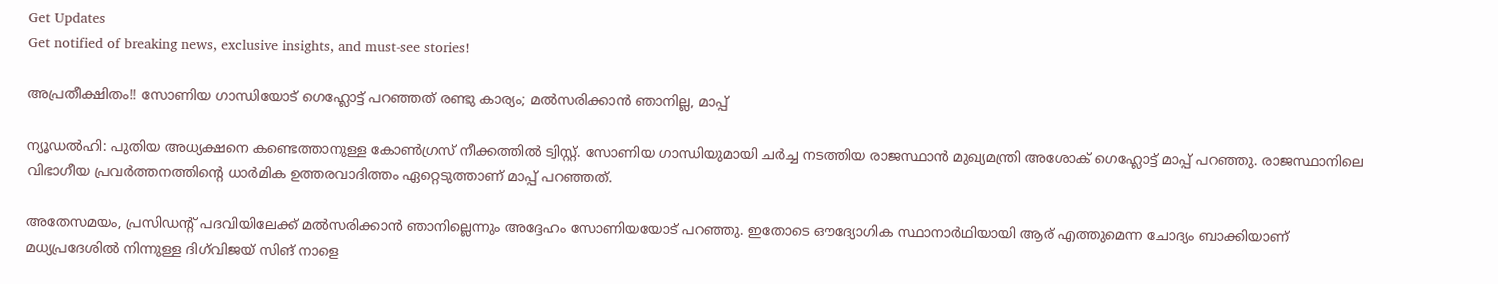Get Updates
Get notified of breaking news, exclusive insights, and must-see stories!

അപ്രതീക്ഷിതം!! സോണിയ ഗാന്ധിയോട് ഗെഹ്ലോട്ട് പറഞ്ഞത് രണ്ടു കാര്യം; മല്‍സരിക്കാന്‍ ഞാനില്ല, മാപ്പ്

ന്യൂഡല്‍ഹി: പുതിയ അധ്യക്ഷനെ കണ്ടെത്താനുള്ള കോണ്‍ഗ്രസ് നീക്കത്തില്‍ ട്വിസ്റ്റ്. സോണിയ ഗാന്ധിയുമായി ചര്‍ച്ച നടത്തിയ രാജസ്ഥാന്‍ മുഖ്യമന്ത്രി അശോക് ഗെഹ്ലോട്ട് മാപ്പ് പറഞ്ഞു. രാജസ്ഥാനിലെ വിഭാഗീയ പ്രവര്‍ത്തനത്തിന്റെ ധാര്‍മിക ഉത്തരവാദിത്തം ഏറ്റെടുത്താണ് മാപ്പ് പറഞ്ഞത്.

അതേസമയം, പ്രസിഡന്റ് പദവിയിലേക്ക് മല്‍സരിക്കാന്‍ ഞാനില്ലെന്നും അദ്ദേഹം സോണിയയോട് പറഞ്ഞു. ഇതോടെ ഔദ്യോഗിക സ്ഥാനാര്‍ഥിയായി ആര് എത്തുമെന്ന ചോദ്യം ബാക്കിയാണ് മധ്യപ്രദേശില്‍ നിന്നുള്ള ദിഗ്‌വിജയ് സിങ് നാളെ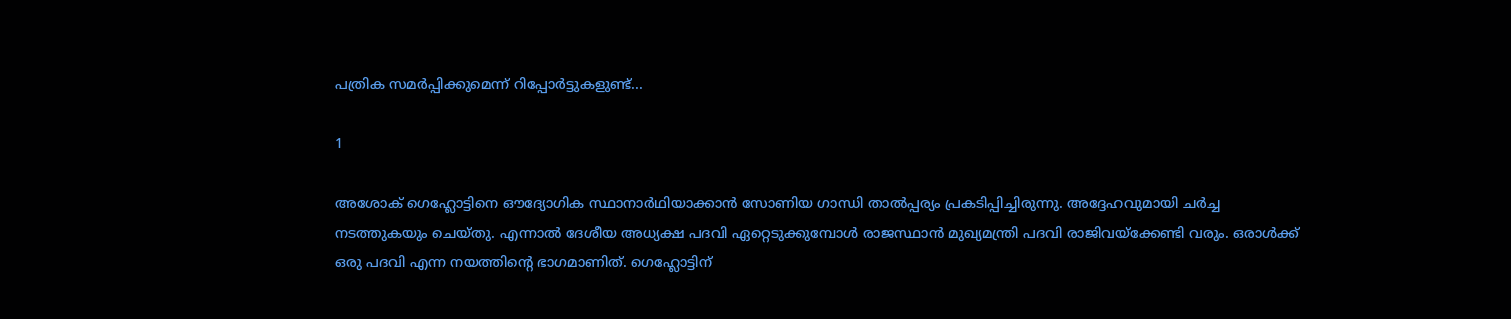പത്രിക സമര്‍പ്പിക്കുമെന്ന് റിപ്പോര്‍ട്ടുകളുണ്ട്...

1

അശോക് ഗെഹ്ലോട്ടിനെ ഔദ്യോഗിക സ്ഥാനാര്‍ഥിയാക്കാന്‍ സോണിയ ഗാന്ധി താല്‍പ്പര്യം പ്രകടിപ്പിച്ചിരുന്നു. അദ്ദേഹവുമായി ചര്‍ച്ച നടത്തുകയും ചെയ്തു. എന്നാല്‍ ദേശീയ അധ്യക്ഷ പദവി ഏറ്റെടുക്കുമ്പോള്‍ രാജസ്ഥാന്‍ മുഖ്യമന്ത്രി പദവി രാജിവയ്‌ക്കേണ്ടി വരും. ഒരാള്‍ക്ക് ഒരു പദവി എന്ന നയത്തിന്റെ ഭാഗമാണിത്. ഗെഹ്ലോട്ടിന്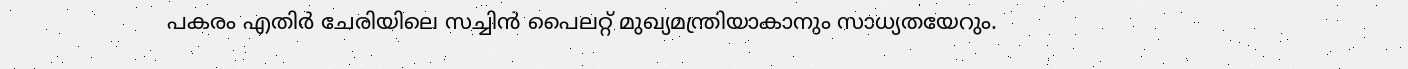പകരം എതിര്‍ ചേരിയിലെ സച്ചിന്‍ പൈലറ്റ് മുഖ്യമന്ത്രിയാകാനും സാധ്യതയേറും.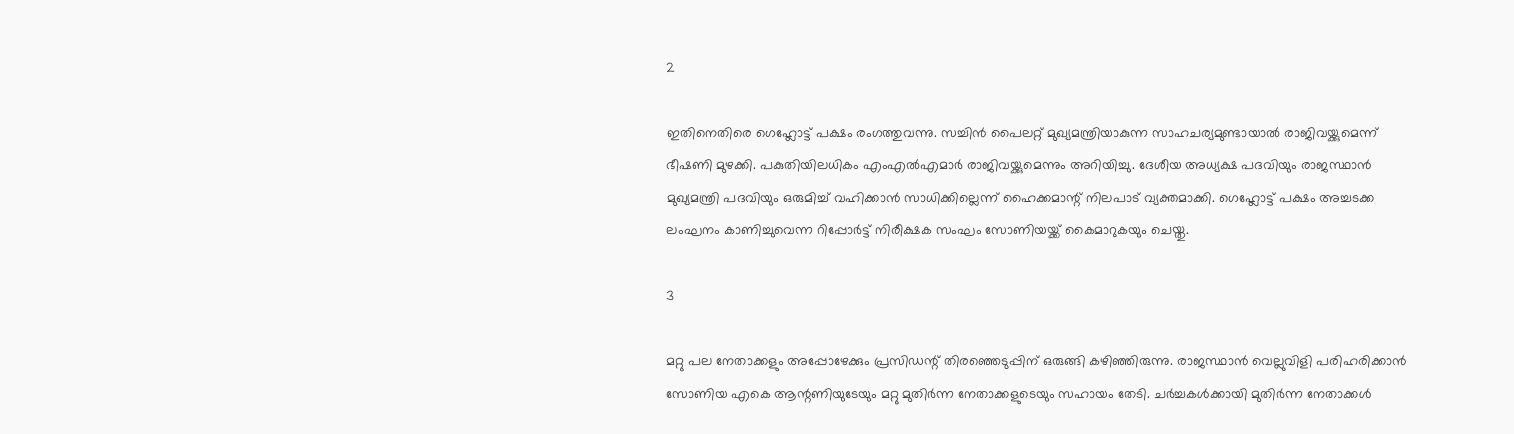2

ഇതിനെതിരെ ഗെഹ്ലോട്ട് പക്ഷം രംഗത്തുവന്നു. സച്ചിന്‍ പൈലറ്റ് മുഖ്യമന്ത്രിയാകുന്ന സാഹചര്യമുണ്ടായാല്‍ രാജിവയ്ക്കുമെന്ന് ഭീഷണി മുഴക്കി. പകുതിയിലധികം എംഎല്‍എമാര്‍ രാജിവയ്ക്കുമെന്നും അറിയിച്ചു. ദേശീയ അധ്യക്ഷ പദവിയും രാജസ്ഥാന്‍ മുഖ്യമന്ത്രി പദവിയും ഒരുമിച്ച് വഹിക്കാന്‍ സാധിക്കില്ലെന്ന് ഹൈക്കമാന്റ് നിലപാട് വ്യക്തമാക്കി. ഗെഹ്ലോട്ട് പക്ഷം അച്ചടക്ക ലംഘനം കാണിച്ചുവെന്ന റിപ്പോര്‍ട്ട് നിരീക്ഷക സംഘം സോണിയയ്ക്ക് കൈമാറുകയും ചെയ്തു.

3

മറ്റു പല നേതാക്കളും അപ്പോഴേക്കും പ്രസിഡന്റ് തിരഞ്ഞെടുപ്പിന് ഒരുങ്ങി കഴിഞ്ഞിരുന്നു. രാജസ്ഥാന്‍ വെല്ലുവിളി പരിഹരിക്കാന്‍ സോണിയ എകെ ആന്റണിയുടേയും മറ്റു മുതിര്‍ന്ന നേതാക്കളുടെയും സഹായം തേടി. ചര്‍ച്ചകള്‍ക്കായി മുതിര്‍ന്ന നേതാക്കള്‍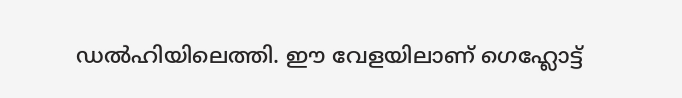ഡല്‍ഹിയിലെത്തി. ഈ വേളയിലാണ് ഗെഹ്ലോട്ട്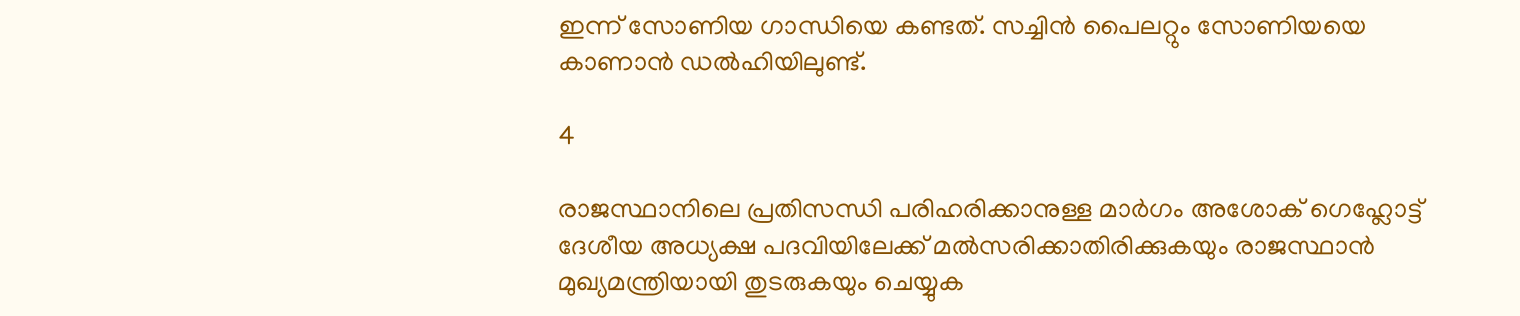ഇന്ന് സോണിയ ഗാന്ധിയെ കണ്ടത്. സച്ചിന്‍ പൈലറ്റും സോണിയയെ കാണാന്‍ ഡല്‍ഹിയിലുണ്ട്.

4

രാജസ്ഥാനിലെ പ്രതിസന്ധി പരിഹരിക്കാനുള്ള മാര്‍ഗം അശോക് ഗെഹ്ലോട്ട് ദേശീയ അധ്യക്ഷ പദവിയിലേക്ക് മല്‍സരിക്കാതിരിക്കുകയും രാജസ്ഥാന്‍ മുഖ്യമന്ത്രിയായി തുടരുകയും ചെയ്യുക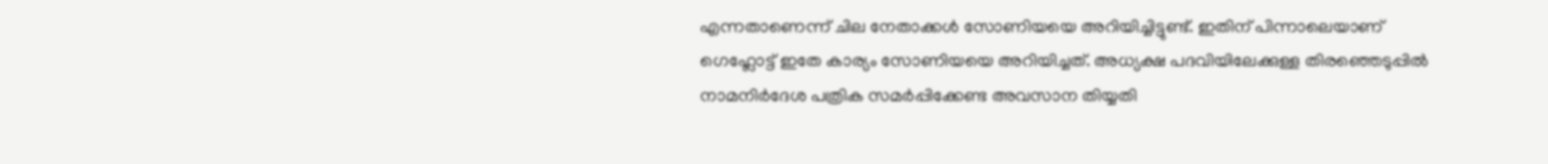എന്നതാണെന്ന് ചില നേതാക്കള്‍ സോണിയയെ അറിയിച്ചിട്ടുണ്ട്. ഇതിന് പിന്നാലെയാണ് ഗെഹ്ലോട്ട് ഇതേ കാര്യം സോണിയയെ അറിയിച്ചത്. അധ്യക്ഷ പദവിയിലേക്കുള്ള തിരഞ്ഞെടുപ്പില്‍ നാമനിര്‍ദേശ പത്രിക സമര്‍പ്പിക്കേണ്ട അവസാന തിയ്യതി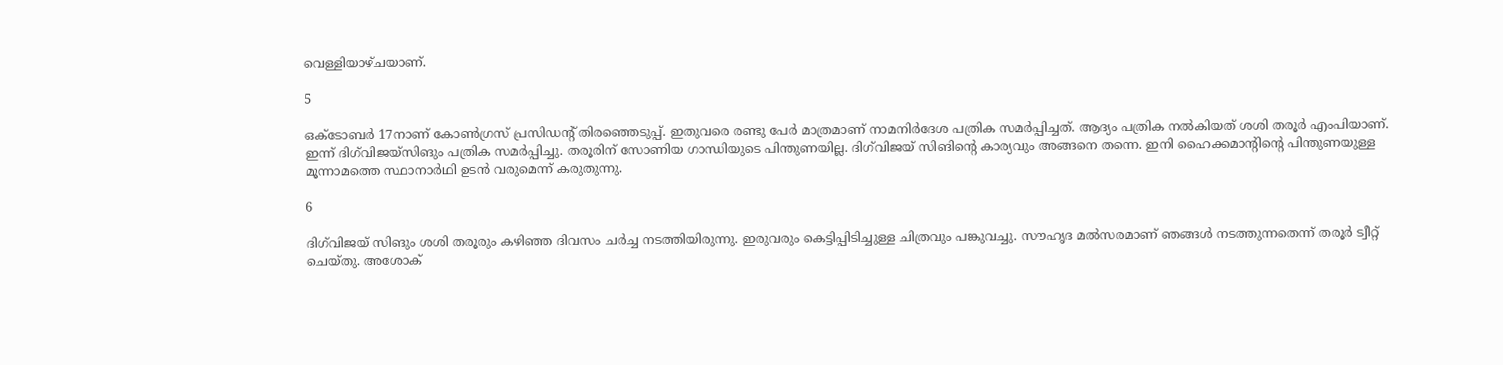വെള്ളിയാഴ്ചയാണ്.

5

ഒക്ടോബര്‍ 17നാണ് കോണ്‍ഗ്രസ് പ്രസിഡന്റ് തിരഞ്ഞെടുപ്പ്. ഇതുവരെ രണ്ടു പേര്‍ മാത്രമാണ് നാമനിര്‍ദേശ പത്രിക സമര്‍പ്പിച്ചത്. ആദ്യം പത്രിക നല്‍കിയത് ശശി തരൂര്‍ എംപിയാണ്. ഇന്ന് ദിഗ്‌വിജയ്‌സിങും പത്രിക സമര്‍പ്പിച്ചു. തരൂരിന് സോണിയ ഗാന്ധിയുടെ പിന്തുണയില്ല. ദിഗ്‌വിജയ് സിങിന്റെ കാര്യവും അങ്ങനെ തന്നെ. ഇനി ഹൈക്കമാന്റിന്റെ പിന്തുണയുള്ള മൂന്നാമത്തെ സ്ഥാനാര്‍ഥി ഉടന്‍ വരുമെന്ന് കരുതുന്നു.

6

ദിഗ്‌വിജയ് സിങും ശശി തരൂരും കഴിഞ്ഞ ദിവസം ചര്‍ച്ച നടത്തിയിരുന്നു. ഇരുവരും കെട്ടിപ്പിടിച്ചുള്ള ചിത്രവും പങ്കുവച്ചു. സൗഹൃദ മല്‍സരമാണ് ഞങ്ങള്‍ നടത്തുന്നതെന്ന് തരൂര്‍ ട്വീറ്റ് ചെയ്തു. അശോക്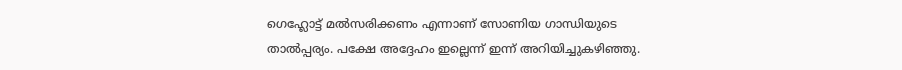ഗെഹ്ലോട്ട് മല്‍സരിക്കണം എന്നാണ് സോണിയ ഗാന്ധിയുടെ താല്‍പ്പര്യം. പക്ഷേ അദ്ദേഹം ഇല്ലെന്ന് ഇന്ന് അറിയിച്ചുകഴിഞ്ഞു.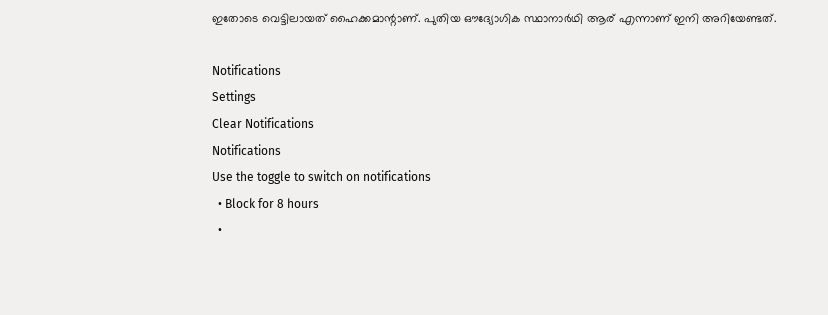ഇതോടെ വെട്ടിലായത് ഹൈക്കമാന്റാണ്. പുതിയ ഔദ്യോഗിക സ്ഥാനാര്‍ഥി ആര് എന്നാണ് ഇനി അറിയേണ്ടത്.

Notifications
Settings
Clear Notifications
Notifications
Use the toggle to switch on notifications
  • Block for 8 hours
  •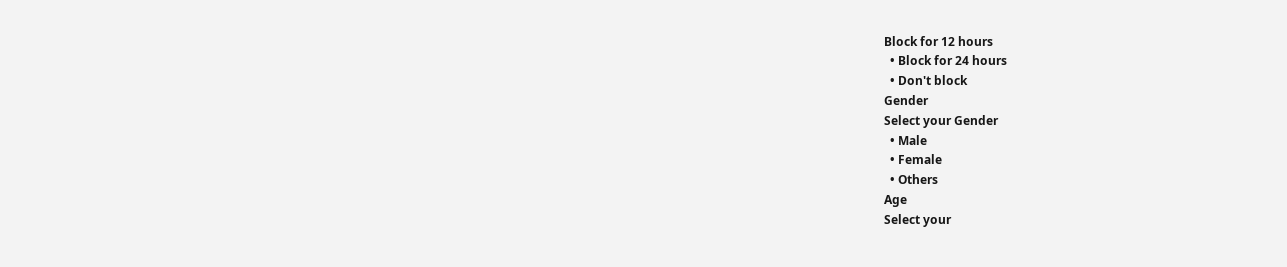Block for 12 hours
  • Block for 24 hours
  • Don't block
Gender
Select your Gender
  • Male
  • Female
  • Others
Age
Select your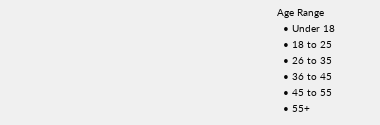Age Range
  • Under 18
  • 18 to 25
  • 26 to 35
  • 36 to 45
  • 45 to 55
  • 55+